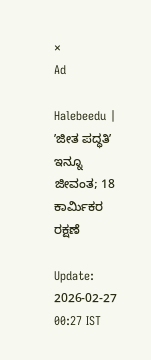×
Ad

Halebeedu | ʼಜೀತ ಪದ್ಧತಿʼ ಇನ್ನೂ ಜೀವಂತ; 18 ಕಾರ್ಮಿಕರ ರಕ್ಷಣೆ

Update: 2026-02-27 00:27 IST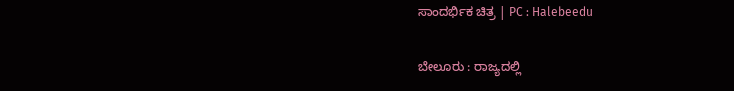ಸಾಂದರ್ಭಿಕ ಚಿತ್ರ | PC : Halebeedu

ಬೇಲೂರು : ರಾಜ್ಯದಲ್ಲಿ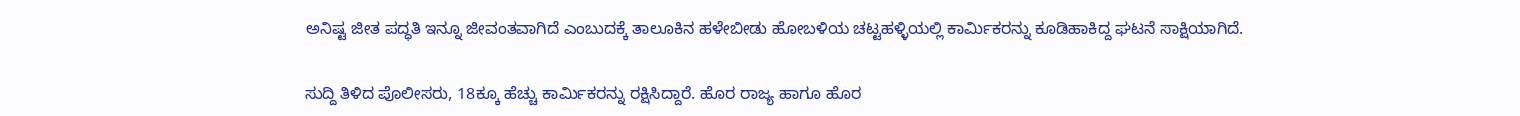ಅನಿಷ್ಟ ಜೀತ ಪದ್ಧತಿ ಇನ್ನೂ ಜೀವಂತವಾಗಿದೆ ಎಂಬುದಕ್ಕೆ ತಾಲೂಕಿನ ಹಳೇಬೀಡು ಹೋಬಳಿಯ ಚಟ್ಟಹಳ್ಳಿಯಲ್ಲಿ ಕಾರ್ಮಿಕರನ್ನು ಕೂಡಿಹಾಕಿದ್ದ ಘಟನೆ ಸಾಕ್ಷಿಯಾಗಿದೆ.

ಸುದ್ದಿ ತಿಳಿದ ಪೊಲೀಸರು, 18ಕ್ಕೂ ಹೆಚ್ಚು ಕಾರ್ಮಿಕರನ್ನು ರಕ್ಷಿಸಿದ್ದಾರೆ. ಹೊರ ರಾಜ್ಯ ಹಾಗೂ ಹೊರ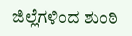ಜಿಲ್ಲೆಗಳಿಂದ ಶುಂಠಿ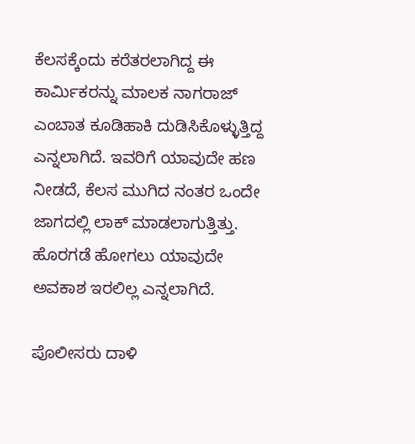ಕೆಲಸಕ್ಕೆಂದು ಕರೆತರಲಾಗಿದ್ದ ಈ ಕಾರ್ಮಿಕರನ್ನು ಮಾಲಕ ನಾಗರಾಜ್ ಎಂಬಾತ ಕೂಡಿಹಾಕಿ ದುಡಿಸಿಕೊಳ್ಳುತ್ತಿದ್ದ ಎನ್ನಲಾಗಿದೆ. ಇವರಿಗೆ ಯಾವುದೇ ಹಣ ನೀಡದೆ, ಕೆಲಸ ಮುಗಿದ ನಂತರ ಒಂದೇ ಜಾಗದಲ್ಲಿ ಲಾಕ್ ಮಾಡಲಾಗುತ್ತಿತ್ತು. ಹೊರಗಡೆ ಹೋಗಲು ಯಾವುದೇ ಅವಕಾಶ ಇರಲಿಲ್ಲ ಎನ್ನಲಾಗಿದೆ.

ಪೊಲೀಸರು ದಾಳಿ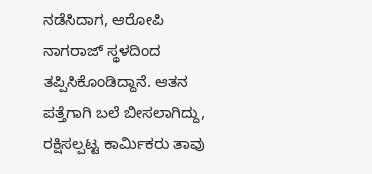ನಡೆಸಿದಾಗ, ಆರೋಪಿ ನಾಗರಾಜ್ ಸ್ಥಳದಿಂದ ತಪ್ಪಿಸಿಕೊಂಡಿದ್ದಾನೆ. ಆತನ ಪತ್ತೆಗಾಗಿ ಬಲೆ ಬೀಸಲಾಗಿದ್ದು, ರಕ್ಷಿಸಲ್ಪಟ್ಟ ಕಾರ್ಮಿಕರು ತಾವು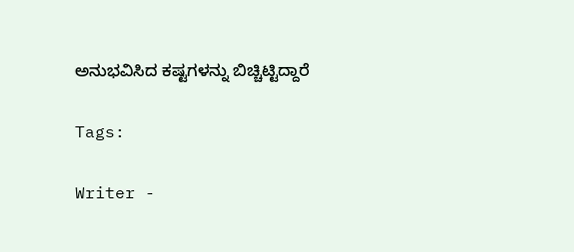ಅನುಭವಿಸಿದ ಕಷ್ಟಗಳನ್ನು ಬಿಚ್ಚಿಟ್ಟಿದ್ದಾರೆ

Tags:

Writer -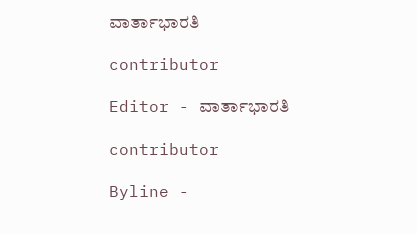ವಾರ್ತಾಭಾರತಿ

contributor

Editor - ವಾರ್ತಾಭಾರತಿ

contributor

Byline -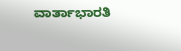ವಾರ್ತಾಭಾರತಿ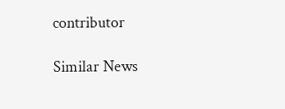contributor

Similar News